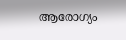ആരോഗ്യം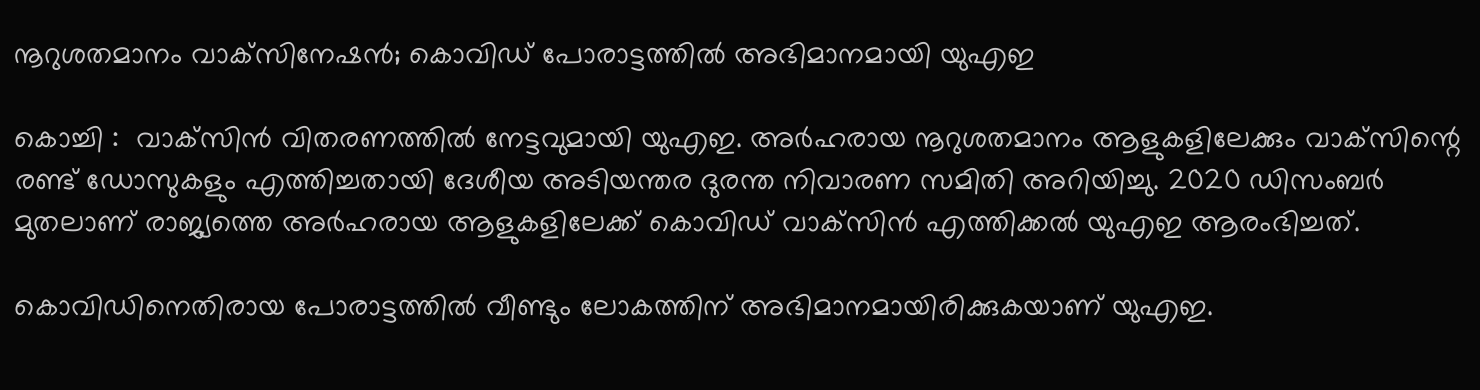നൂറുശതമാനം വാക്‌സിനേഷന്‍; കൊവിഡ് പോരാട്ടത്തില്‍ അഭിമാനമായി യുഎഇ

കൊച്ചി :  വാക്‌സിന്‍ വിതരണത്തില്‍ നേട്ടവുമായി യുഎഇ. അര്‍ഹരായ നൂറുശതമാനം ആളുകളിലേക്കും വാക്‌സിന്റെ രണ്ട് ഡോസുകളും എത്തിച്ചതായി ദേശീയ അടിയന്തര ദുരന്ത നിവാരണ സമിതി അറിയിച്ചു. 2020 ഡിസംബര്‍ മുതലാണ് രാജ്യത്തെ അര്‍ഹരായ ആളുകളിലേക്ക് കൊവിഡ് വാക്‌സിന്‍ എത്തിക്കല്‍ യുഎഇ ആരംഭിച്ചത്.

കൊവിഡിനെതിരായ പോരാട്ടത്തില്‍ വീണ്ടും ലോകത്തിന് അഭിമാനമായിരിക്കുകയാണ് യുഎഇ.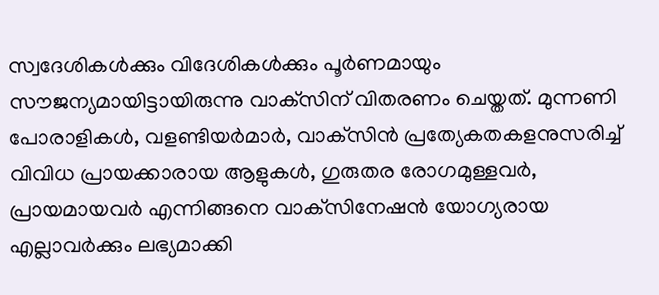സ്വദേശികള്‍ക്കും വിദേശികള്‍ക്കും പൂര്‍ണമായും സൗജന്യമായിട്ടായിരുന്നു വാക്‌സിന് വിതരണം ചെയ്തത്. മുന്നണി പോരാളികള്‍, വളണ്ടിയര്‍മാര്‍, വാക്‌സിന്‍ പ്രത്യേകതകളനുസരിച്ച് വിവിധ പ്രായക്കാരായ ആളുകള്‍, ഗുരുതര രോഗമുള്ളവര്‍, പ്രായമായവര്‍ എന്നിങ്ങനെ വാക്‌സിനേഷന്‍ യോഗ്യരായ എല്ലാവര്‍ക്കും ലഭ്യമാക്കി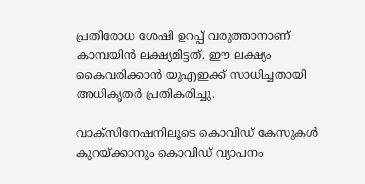പ്രതിരോധ ശേഷി ഉറപ്പ് വരുത്താനാണ് കാമ്പയിന്‍ ലക്ഷ്യമിട്ടത്. ഈ ലക്ഷ്യം കൈവരിക്കാന്‍ യുഎഇക്ക് സാധിച്ചതായി അധികൃതര്‍ പ്രതികരിച്ചു.

വാക്‌സിനേഷനിലൂടെ കൊവിഡ് കേസുകള്‍ കുറയ്ക്കാനും കൊവിഡ് വ്യാപനം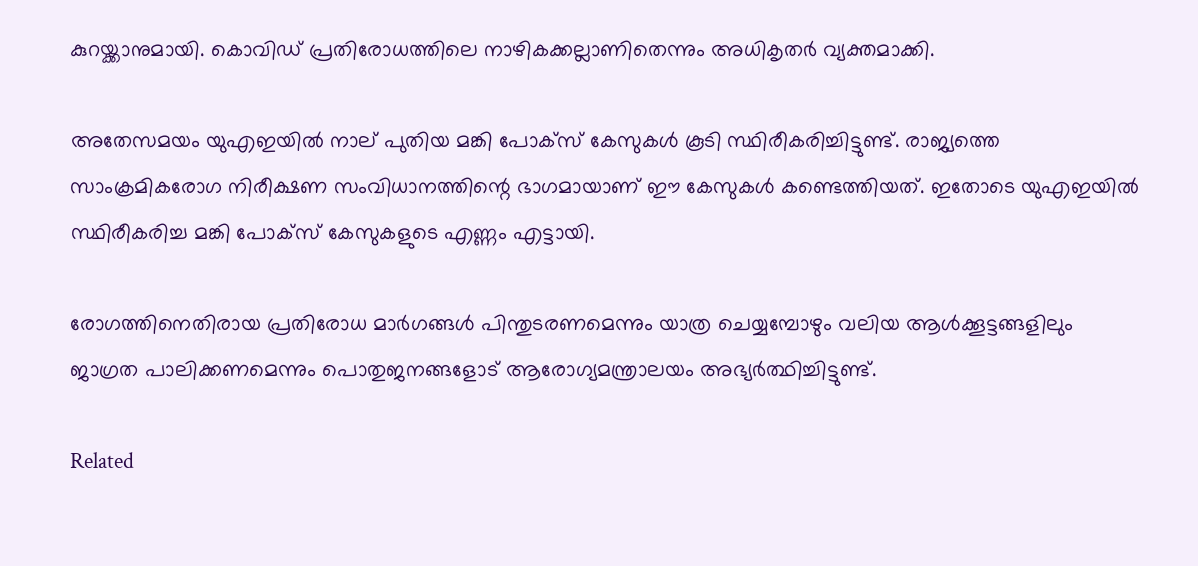കുറയ്ക്കാനുമായി. കൊവിഡ് പ്രതിരോധത്തിലെ നാഴികക്കല്ലാണിതെന്നും അധികൃതര്‍ വ്യക്തമാക്കി.

അതേസമയം യുഎഇയില്‍ നാല് പുതിയ മങ്കി പോക്‌സ് കേസുകള്‍ കൂടി സ്ഥിരീകരിച്ചിട്ടുണ്ട്. രാജ്യത്തെ സാംക്രമികരോഗ നിരീക്ഷണ സംവിധാനത്തിന്റെ ഭാഗമായാണ് ഈ കേസുകള്‍ കണ്ടെത്തിയത്. ഇതോടെ യുഎഇയില്‍ സ്ഥിരീകരിച്ച മങ്കി പോക്‌സ് കേസുകളുടെ എണ്ണം എട്ടായി.

രോഗത്തിനെതിരായ പ്രതിരോധ മാര്‍ഗങ്ങള്‍ പിന്തുടരണമെന്നും യാത്ര ചെയ്യമ്പോഴും വലിയ ആള്‍ക്കൂട്ടങ്ങളിലും ജാഗ്രത പാലിക്കണമെന്നും പൊതുജനങ്ങളോട് ആരോഗ്യമന്ത്രാലയം അഭ്യര്‍ത്ഥിച്ചിട്ടുണ്ട്.

Related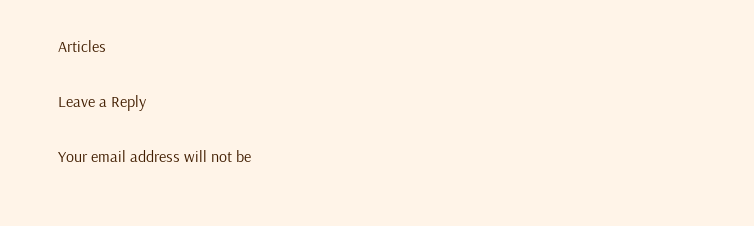Articles

Leave a Reply

Your email address will not be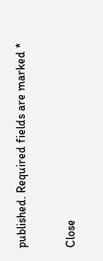published. Required fields are marked *

Close